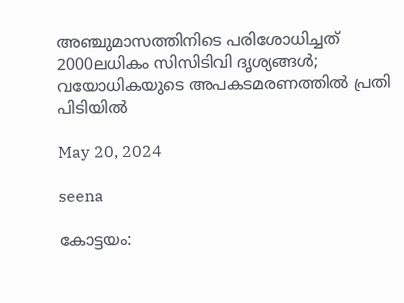അഞ്ചുമാസത്തിനിടെ പരിശോധിച്ചത് 2000ലധികം സിസിടിവി ദൃശ്യങ്ങള്‍; വയോധികയുടെ അപകടമരണത്തില്‍ പ്രതി പിടിയില്‍

May 20, 2024

seena

കോട്ടയം: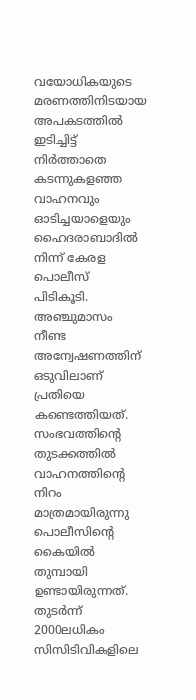വയോധികയുടെ മരണത്തിനിടയായ അപകടത്തില്‍ ഇടിച്ചിട്ട് നിര്‍ത്താതെ കടന്നുകളഞ്ഞ വാഹനവും ഓടിച്ചയാളെയും ഹൈദരാബാദില്‍ നിന്ന് കേരള പൊലീസ് പിടികൂടി. അഞ്ചുമാസം നീണ്ട അന്വേഷണത്തിന് ഒടുവിലാണ് പ്രതിയെ കണ്ടെത്തിയത്. സംഭവത്തിന്റെ തുടക്കത്തില്‍ വാഹനത്തിന്റെ നിറം മാത്രമായിരുന്നു പൊലീസിന്റെ കൈയില്‍ തുമ്പായി ഉണ്ടായിരുന്നത്. തുടര്‍ന്ന് 2000ലധികം സിസിടിവികളിലെ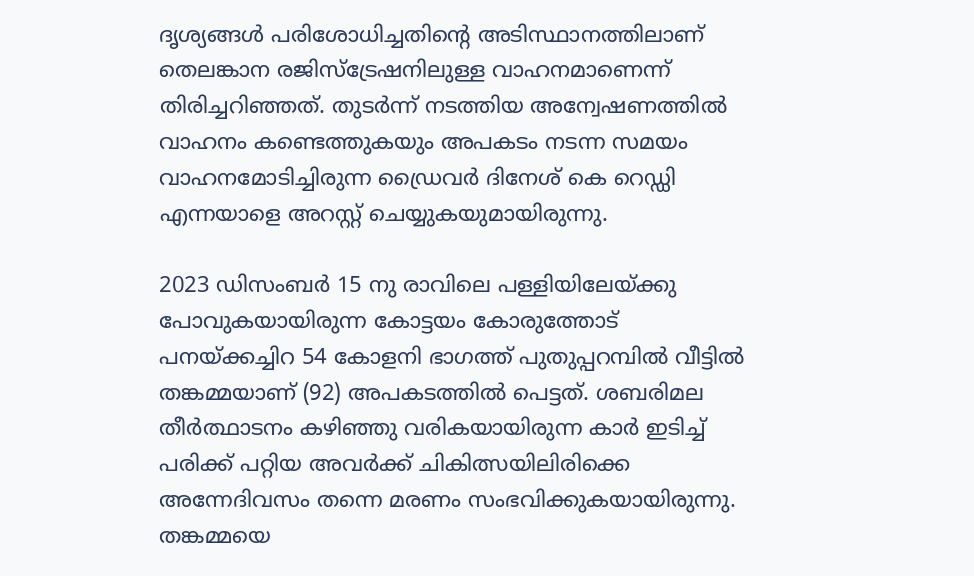ദൃശ്യങ്ങള്‍ പരിശോധിച്ചതിന്റെ അടിസ്ഥാനത്തിലാണ് തെലങ്കാന രജിസ്‌ട്രേഷനിലുള്ള വാഹനമാണെന്ന് തിരിച്ചറിഞ്ഞത്. തുടര്‍ന്ന് നടത്തിയ അന്വേഷണത്തില്‍ വാഹനം കണ്ടെത്തുകയും അപകടം നടന്ന സമയം വാഹനമോടിച്ചിരുന്ന ഡ്രൈവര്‍ ദിനേശ് കെ റെഡ്ഡി എന്നയാളെ അറസ്റ്റ് ചെയ്യുകയുമായിരുന്നു.

2023 ഡിസംബര്‍ 15 നു രാവിലെ പള്ളിയിലേയ്ക്കു പോവുകയായിരുന്ന കോട്ടയം കോരുത്തോട് പനയ്ക്കച്ചിറ 54 കോളനി ഭാഗത്ത് പുതുപ്പറമ്പില്‍ വീട്ടില്‍ തങ്കമ്മയാണ് (92) അപകടത്തില്‍ പെട്ടത്. ശബരിമല തീര്‍ത്ഥാടനം കഴിഞ്ഞു വരികയായിരുന്ന കാര്‍ ഇടിച്ച് പരിക്ക് പറ്റിയ അവര്‍ക്ക് ചികിത്സയിലിരിക്കെ അന്നേദിവസം തന്നെ മരണം സംഭവിക്കുകയായിരുന്നു. തങ്കമ്മയെ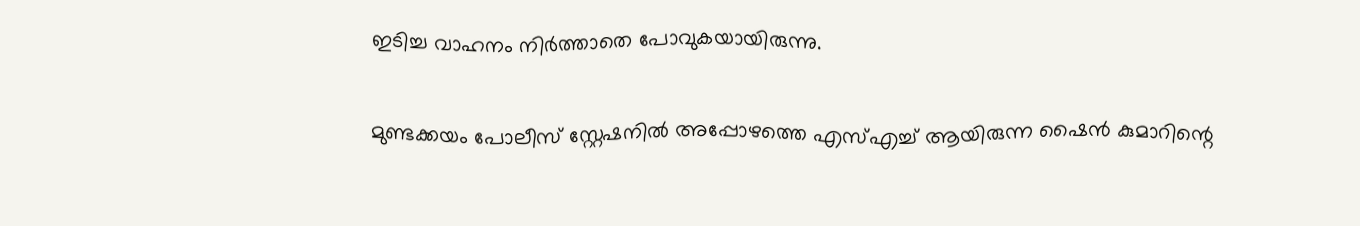ഇടിച്ച വാഹനം നിര്‍ത്താതെ പോവുകയായിരുന്നു.

മുണ്ടക്കയം പോലീസ് സ്റ്റേഷനില്‍ അപ്പോഴത്തെ എസ്എച്ച് ആയിരുന്ന ഷൈന്‍ കുമാറിന്റെ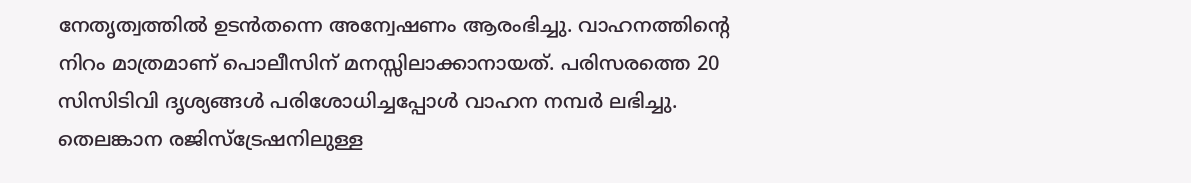നേതൃത്വത്തില്‍ ഉടന്‍തന്നെ അന്വേഷണം ആരംഭിച്ചു. വാഹനത്തിന്റെ നിറം മാത്രമാണ് പൊലീസിന് മനസ്സിലാക്കാനായത്. പരിസരത്തെ 20 സിസിടിവി ദൃശ്യങ്ങള്‍ പരിശോധിച്ചപ്പോള്‍ വാഹന നമ്പര്‍ ലഭിച്ചു. തെലങ്കാന രജിസ്‌ട്രേഷനിലുള്ള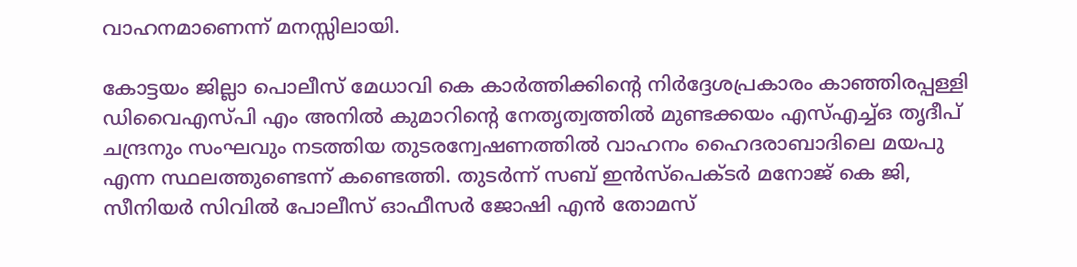വാഹനമാണെന്ന് മനസ്സിലായി.

കോട്ടയം ജില്ലാ പൊലീസ് മേധാവി കെ കാര്‍ത്തിക്കിന്റെ നിര്‍ദ്ദേശപ്രകാരം കാഞ്ഞിരപ്പള്ളി ഡിവൈഎസ്പി എം അനില്‍ കുമാറിന്റെ നേതൃത്വത്തില്‍ മുണ്ടക്കയം എസ്എച്ച്ഒ തൃദീപ് ചന്ദ്രനും സംഘവും നടത്തിയ തുടരന്വേഷണത്തില്‍ വാഹനം ഹൈദരാബാദിലെ മയപു എന്ന സ്ഥലത്തുണ്ടെന്ന് കണ്ടെത്തി. തുടര്‍ന്ന് സബ് ഇന്‍സ്‌പെക്ടര്‍ മനോജ് കെ ജി, സീനിയര്‍ സിവില്‍ പോലീസ് ഓഫീസര്‍ ജോഷി എന്‍ തോമസ്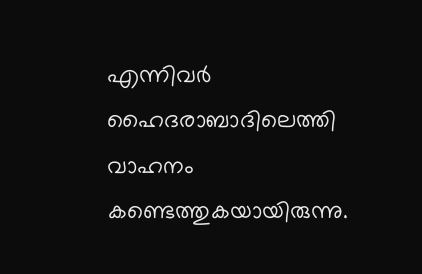എന്നിവര്‍ ഹൈദരാബാദിലെത്തി വാഹനം കണ്ടെത്തുകയായിരുന്നു.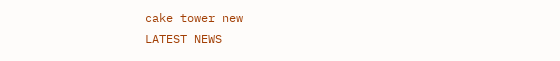cake tower new
LATEST NEWS